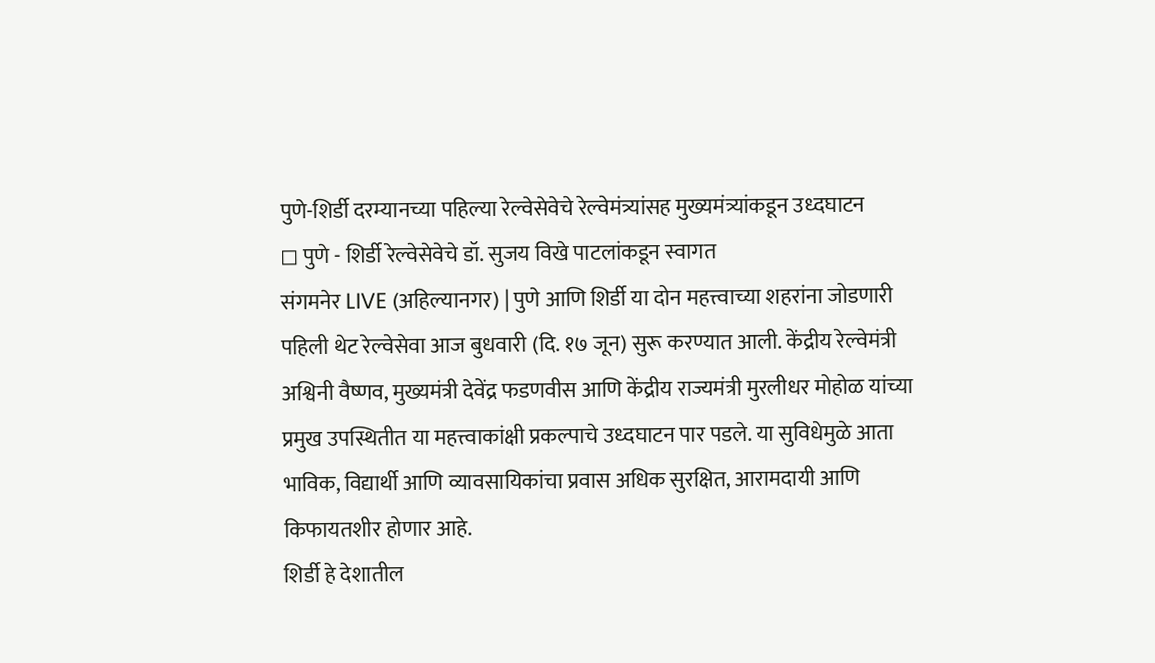पुणे-शिर्डी दरम्यानच्या पहिल्या रेल्वेसेवेचे रेल्वेमंत्र्यांसह मुख्यमंत्र्यांकडून उध्दघाटन
◻ पुणे - शिर्डी रेल्वेसेवेचे डॉ. सुजय विखे पाटलांकडून स्वागत
संगमनेर LIVE (अहिल्यानगर) | पुणे आणि शिर्डी या दोन महत्त्वाच्या शहरांना जोडणारी पहिली थेट रेल्वेसेवा आज बुधवारी (दि. १७ जून) सुरू करण्यात आली. केंद्रीय रेल्वेमंत्री अश्विनी वैष्णव, मुख्यमंत्री देवेंद्र फडणवीस आणि केंद्रीय राज्यमंत्री मुरलीधर मोहोळ यांच्या प्रमुख उपस्थितीत या महत्त्वाकांक्षी प्रकल्पाचे उध्दघाटन पार पडले. या सुविधेमुळे आता भाविक, विद्यार्थी आणि व्यावसायिकांचा प्रवास अधिक सुरक्षित, आरामदायी आणि किफायतशीर होणार आहे.
शिर्डी हे देशातील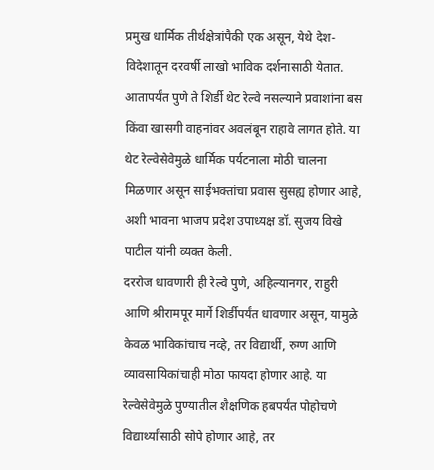प्रमुख धार्मिक तीर्थक्षेत्रांपैकी एक असून, येथे देश-विदेशातून दरवर्षी लाखो भाविक दर्शनासाठी येतात. आतापर्यंत पुणे ते शिर्डी थेट रेल्वे नसल्याने प्रवाशांना बस किंवा खासगी वाहनांवर अवलंबून राहावे लागत होते. या थेट रेल्वेसेवेमुळे धार्मिक पर्यटनाला मोठी चालना मिळणार असून साईभक्तांचा प्रवास सुसह्य होणार आहे, अशी भावना भाजप प्रदेश उपाध्यक्ष डॉ. सुजय विखे पाटील यांनी व्यक्त केली.
दररोज धावणारी ही रेल्वे पुणे, अहिल्यानगर, राहुरी आणि श्रीरामपूर मार्गे शिर्डीपर्यंत धावणार असून, यामुळे केवळ भाविकांचाच नव्हे, तर विद्यार्थी, रुग्ण आणि व्यावसायिकांचाही मोठा फायदा होणार आहे. या रेल्वेसेवेमुळे पुण्यातील शैक्षणिक हबपर्यंत पोहोचणे विद्यार्थ्यांसाठी सोपे होणार आहे, तर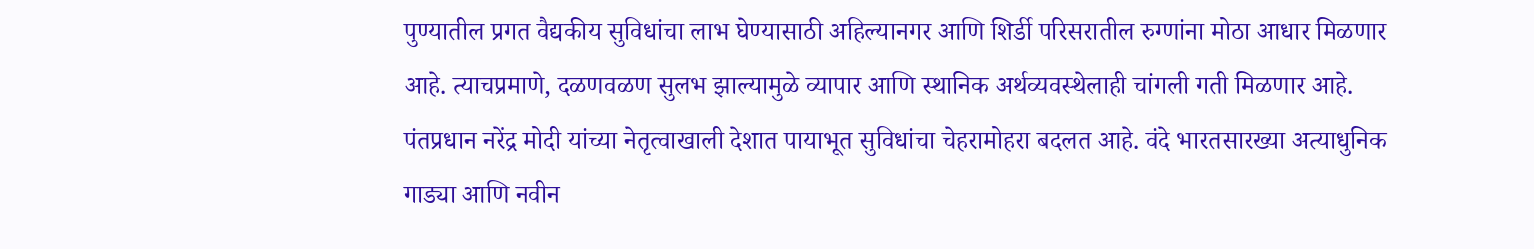पुण्यातील प्रगत वैद्यकीय सुविधांचा लाभ घेण्यासाठी अहिल्यानगर आणि शिर्डी परिसरातील रुग्णांना मोठा आधार मिळणार आहे. त्याचप्रमाणे, दळणवळण सुलभ झाल्यामुळे व्यापार आणि स्थानिक अर्थव्यवस्थेलाही चांगली गती मिळणार आहे.
पंतप्रधान नरेंद्र मोदी यांच्या नेतृत्वाखाली देशात पायाभूत सुविधांचा चेहरामोहरा बदलत आहे. वंदे भारतसारख्या अत्याधुनिक गाड्या आणि नवीन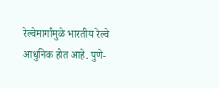रेल्वेमार्गांमुळे भारतीय रेल्वे आधुनिक होत आहे. पुणे-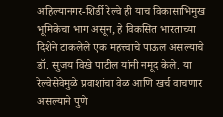अहिल्यानगर-शिर्डी रेल्वे ही याच विकासाभिमुख भूमिकेचा भाग असून, हे विकसित भारताच्या दिशेने टाकलेले एक महत्त्वाचे पाऊल असल्याचे डॉ. सुजय विखे पाटील यांनी नमूद केले. या रेल्वेसेवेमुळे प्रवाशांचा वेळ आणि खर्च वाचणार असल्याने पुणे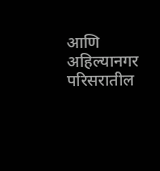आणि अहिल्यानगर परिसरातील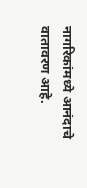नागरिकांमध्ये आनंदाचे वातावरण आहे.